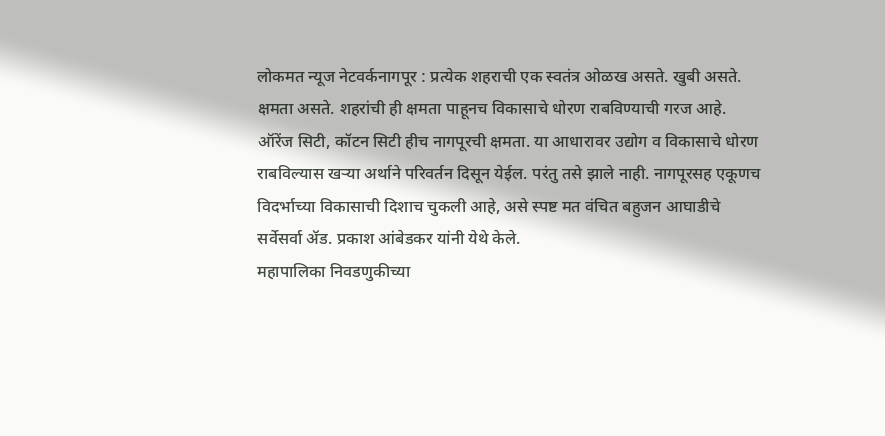लोकमत न्यूज नेटवर्कनागपूर : प्रत्येक शहराची एक स्वतंत्र ओळख असते. खुबी असते. क्षमता असते. शहरांची ही क्षमता पाहूनच विकासाचे धोरण राबविण्याची गरज आहे. ऑरेंज सिटी, कॉटन सिटी हीच नागपूरची क्षमता. या आधारावर उद्योग व विकासाचे धोरण राबविल्यास खऱ्या अर्थाने परिवर्तन दिसून येईल. परंतु तसे झाले नाही. नागपूरसह एकूणच विदर्भाच्या विकासाची दिशाच चुकली आहे, असे स्पष्ट मत वंचित बहुजन आघाडीचे सर्वेसर्वा ॲड. प्रकाश आंबेडकर यांनी येथे केले.
महापालिका निवडणुकीच्या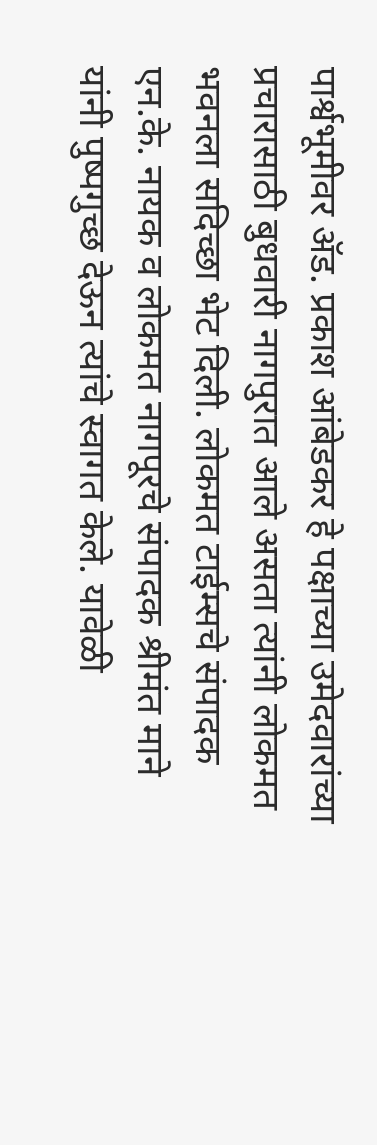पार्श्वभूमीवर ॲड. प्रकाश आंबेडकर हे पक्षाच्या उमेदवारांच्या प्रचारासाठी बुधवारी नागपुरात आले असता त्यांनी लोकमत भवनला सदिच्छा भेट दिली. लोकमत टाईम्सचे संपादक एन.के. नायक व लोकमत नागपूरचे संपादक श्रीमंत माने यांनी पुष्पगुच्छ देऊन त्यांचे स्वागत केले. यावेळी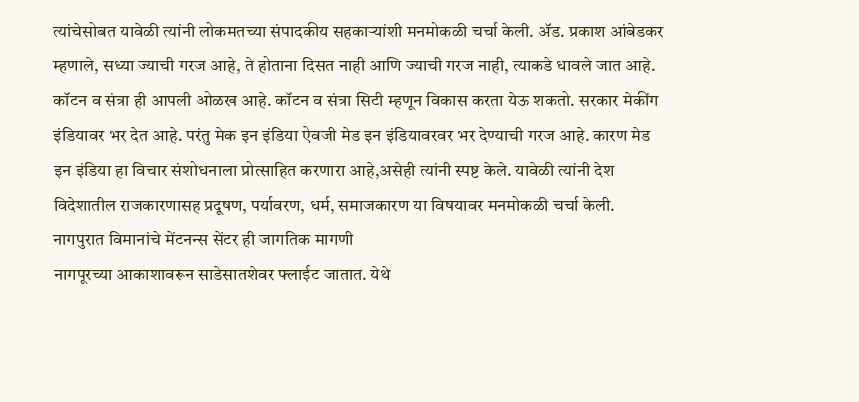त्यांचेसोबत यावेळी त्यांनी लोकमतच्या संपादकीय सहकाऱ्यांशी मनमोकळी चर्चा केली. ॲड. प्रकाश आंबेडकर म्हणाले, सध्या ज्याची गरज आहे, ते होताना दिसत नाही आणि ज्याची गरज नाही, त्याकडे धावले जात आहे. कॉटन व संत्रा ही आपली ओळख आहे. कॉटन व संत्रा सिटी म्हणून विकास करता येऊ शकतो. सरकार मेकींग इंडियावर भर देत आहे. परंतु मेक इन इंडिया ऐवजी मेड इन इंडियावरवर भर देण्याची गरज आहे. कारण मेड इन इंडिया हा विचार संशोधनाला प्रोत्साहित करणारा आहे,असेही त्यांनी स्पष्ट केले. यावेळी त्यांनी देश विदेशातील राजकारणासह प्रदूषण, पर्यावरण, धर्म, समाजकारण या विषयावर मनमोकळी चर्चा केली.
नागपुरात विमानांचे मेंटनन्स सेंटर ही जागतिक मागणी
नागपूरच्या आकाशावरून साडेसातशेवर फ्लाईट जातात. येथे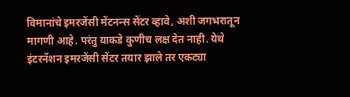विमानांचे इमरजेंसी मेंटनन्स सेंटर व्हावे, अशी जगभरातून मागणी आहे. परंतु याकडे कुणीच लक्ष देत नाही. येथे इंटरनॅशन इमरजेंसी सेंटर तयार झाले तर एकट्या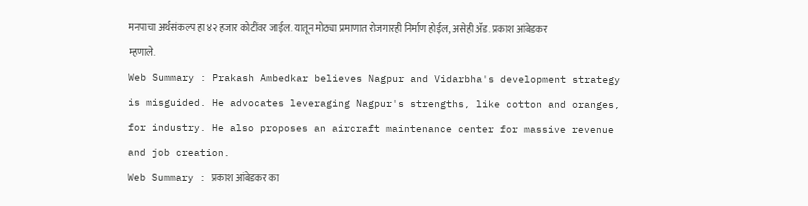मनपाचा अर्थसंकल्प हा ४२ हजार कोटींवर जाईल. यातून मोठ्या प्रमाणात रोजगारही निर्माण होईल, असेही ॲड. प्रकाश आंबेडकर म्हणाले.
Web Summary : Prakash Ambedkar believes Nagpur and Vidarbha's development strategy is misguided. He advocates leveraging Nagpur's strengths, like cotton and oranges, for industry. He also proposes an aircraft maintenance center for massive revenue and job creation.
Web Summary : प्रकाश आंबेडकर का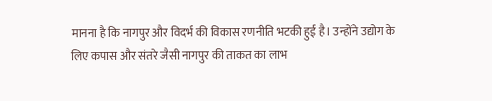मानना है कि नागपुर और विदर्भ की विकास रणनीति भटकी हुई है। उन्होंने उद्योग के लिए कपास और संतरे जैसी नागपुर की ताकत का लाभ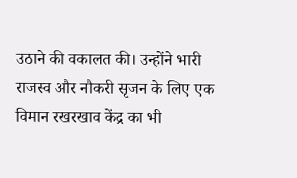उठाने की वकालत की। उन्होंने भारी राजस्व और नौकरी सृजन के लिए एक विमान रखरखाव केंद्र का भी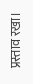प्रस्ताव रखा।